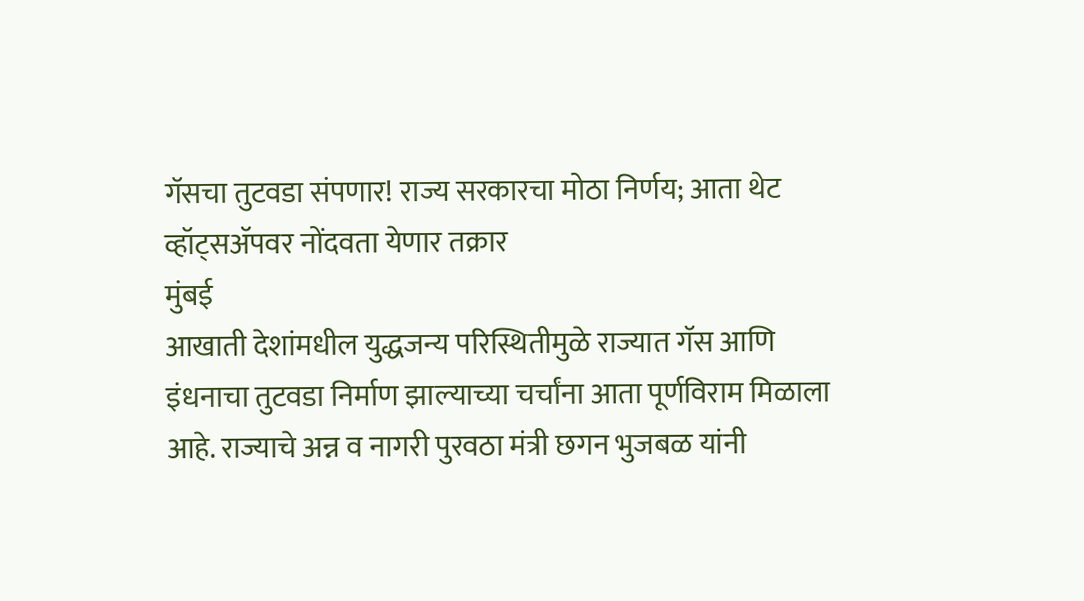गॅसचा तुटवडा संपणार! राज्य सरकारचा मोठा निर्णय; आता थेट व्हॉट्सॲपवर नोंदवता येणार तक्रार
मुंबई
आखाती देशांमधील युद्धजन्य परिस्थितीमुळे राज्यात गॅस आणि इंधनाचा तुटवडा निर्माण झाल्याच्या चर्चांना आता पूर्णविराम मिळाला आहे. राज्याचे अन्न व नागरी पुरवठा मंत्री छगन भुजबळ यांनी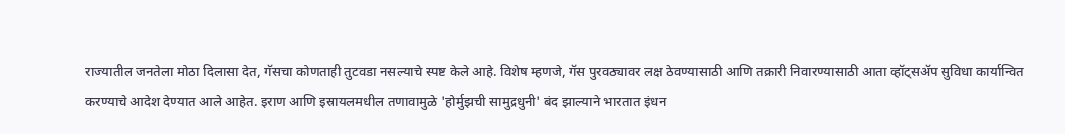राज्यातील जनतेला मोठा दिलासा देत, गॅसचा कोणताही तुटवडा नसल्याचे स्पष्ट केले आहे. विशेष म्हणजे, गॅस पुरवठ्यावर लक्ष ठेवण्यासाठी आणि तक्रारी निवारण्यासाठी आता व्हॉट्सॲप सुविधा कार्यान्वित करण्याचे आदेश देण्यात आले आहेत. इराण आणि इस्रायलमधील तणावामुळे 'होर्मुझची सामुद्रधुनी' बंद झाल्याने भारतात इंधन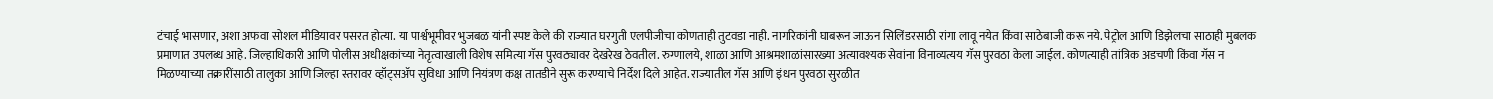टंचाई भासणार, अशा अफवा सोशल मीडियावर पसरत होत्या. या पार्श्वभूमीवर भुजबळ यांनी स्पष्ट केले की राज्यात घरगुती एलपीजीचा कोणताही तुटवडा नाही. नागरिकांनी घाबरून जाऊन सिलिंडरसाठी रांगा लावू नयेत किंवा साठेबाजी करू नये. पेट्रोल आणि डिझेलचा साठाही मुबलक प्रमाणात उपलब्ध आहे. जिल्हाधिकारी आणि पोलीस अधीक्षकांच्या नेतृत्वाखाली विशेष समित्या गॅस पुरवठ्यावर देखरेख ठेवतील. रुग्णालये, शाळा आणि आश्रमशाळांसारख्या अत्यावश्यक सेवांना विनाव्यत्यय गॅस पुरवठा केला जाईल. कोणत्याही तांत्रिक अडचणी किंवा गॅस न मिळण्याच्या तक्रारींसाठी तालुका आणि जिल्हा स्तरावर व्हॉट्सॲप सुविधा आणि नियंत्रण कक्ष तातडीने सुरू करण्याचे निर्देश दिले आहेत. राज्यातील गॅस आणि इंधन पुरवठा सुरळीत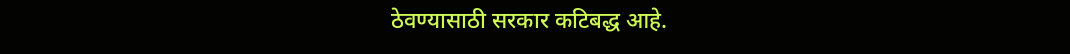ठेवण्यासाठी सरकार कटिबद्ध आहे.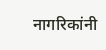नागरिकांनी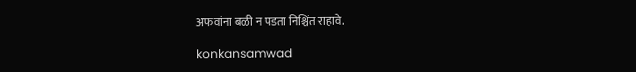अफवांना बळी न पडता निश्चिंत राहावे.

konkansamwad